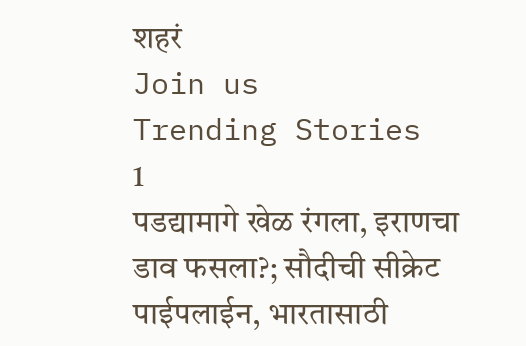शहरं
Join us
Trending Stories
1
पडद्यामागे खेळ रंगला, इराणचा डाव फसला?; सौदीची सीक्रेट पाईपलाईन, भारतासाठी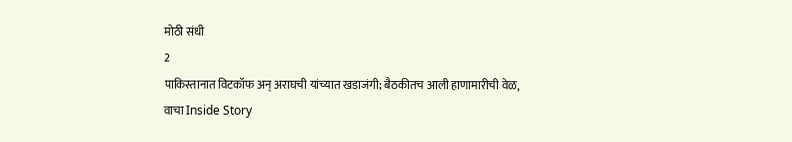मोठी संधी
2
पाकिस्तानात विटकॉफ अन् अराघची यांच्यात खडाजंगी; बैठकीतच आली हाणामारीची वेळ, वाचा Inside Story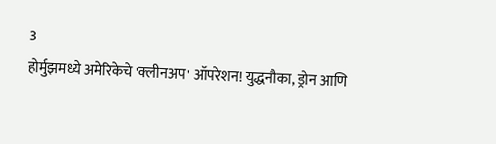3
होर्मुझमध्ये अमेरिकेचे 'क्लीनअप' ऑपरेशन! युद्धनौका, ड्रोन आणि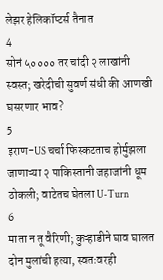लेझर हेलिकॉप्टर्स तैनात
4
सोनं ५०००० तर चांदी २ लाखांनी स्वस्त; खरेदीची सुवर्ण संधी की आणखी घसरणार भाव?
5
इराण-US चर्चा फिस्कटताच होर्मुझला जाणाऱ्या २ पाकिस्तानी जहाजांनी धूम ठोकली; वाटेतच घेतला U-Turn
6
माता न तू वैरिणी; कुऱ्हाडीने घाव घालत दोन मुलांची हत्या, स्वतःवरही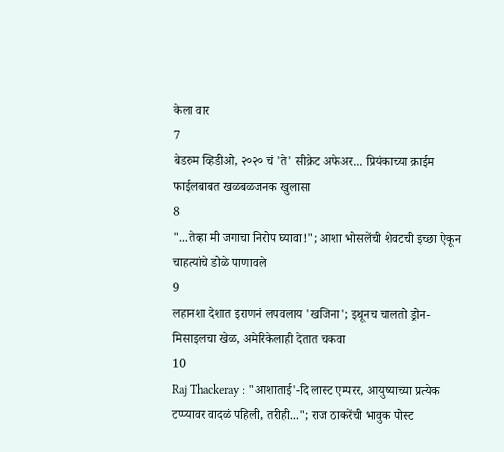केला वार
7
बेडरुम व्हिडीओ, २०२० चं 'ते' सीक्रेट अफेअर... प्रियंकाच्या क्राईम फाईलबाबत खळबळजनक खुलासा
8
"...तेव्हा मी जगाचा निरोप घ्यावा!"; आशा भोसलेंची शेवटची इच्छा ऐकून चाहत्यांचे डोळे पाणावले
9
लहानशा देशात इराणनं लपवलाय 'खजिना'; इथूनच चालतो ड्रोन-मिसाइलचा खेळ, अमेरिकेलाही देतात चकवा
10
Raj Thackeray : "आशाताई'-दि लास्ट एम्परर, आयुष्याच्या प्रत्येक टप्प्यावर वादळं पहिली, तरीही..."; राज ठाकरेंची भावुक पोस्ट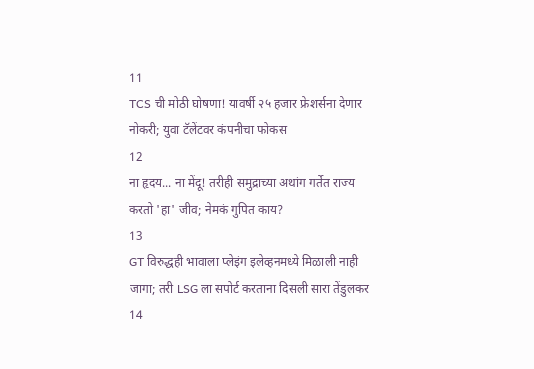11
TCS ची मोठी घोषणा! यावर्षी २५ हजार फ्रेशर्सना देणार नोकरी; युवा टॅलेंटवर कंपनीचा फोकस
12
ना हृदय... ना मेंदू! तरीही समुद्राच्या अथांग गर्तेत राज्य करतो 'हा' जीव; नेमकं गुपित काय?
13
GT विरुद्धही भावाला प्लेइंग इलेव्हनमध्ये मिळाली नाही जागा; तरी LSG ला सपोर्ट करताना दिसली सारा तेंडुलकर
14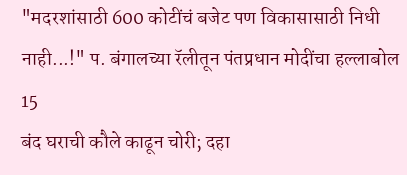"मदरशांसाठी 600 कोटींचं बजेट पण विकासासाठी निधी नाही...!" प. बंगालच्या रॅलीतून पंतप्रधान मोदींचा हल्लाबोल
15
बंद घराची कौले काढून चोरी; दहा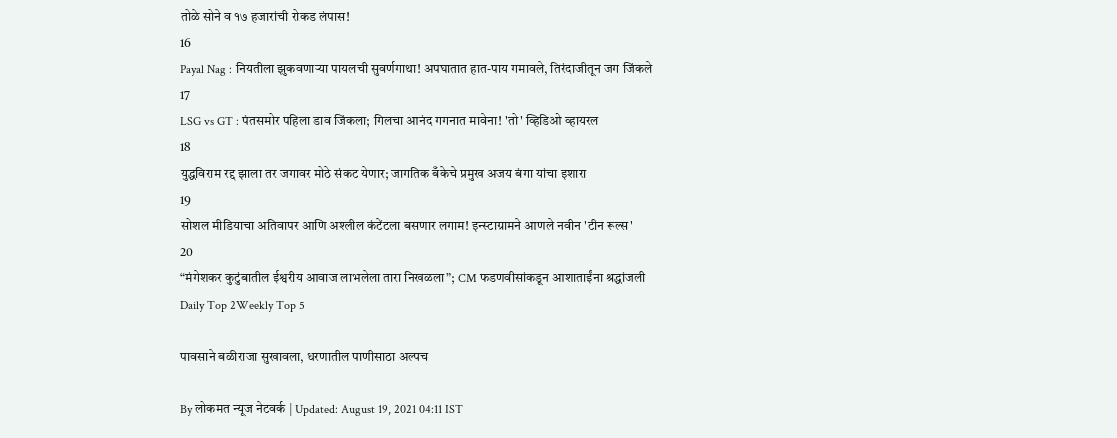तोळे सोने व १७ हजारांची रोकड लंपास!
16
Payal Nag : नियतीला झुकवणाऱ्या पायलची सुवर्णगाथा! अपघातात हात-पाय गमावले, तिरंदाजीतून जग जिंकले
17
LSG vs GT : पंतसमोर पहिला डाव जिंकला; गिलचा आनंद गगनात मावेना! 'तो' व्हिडिओ व्हायरल
18
युद्धविराम रद्द झाला तर जगावर मोठे संकट येणार; जागतिक बँकेचे प्रमुख अजय बंगा यांचा इशारा
19
सोशल मीडियाचा अतिवापर आणि अश्लील कंटेंटला बसणार लगाम! इन्स्टाग्रामने आणले नवीन 'टीन रूल्स'
20
“मंगेशकर कुटुंबातील ईश्वरीय आवाज लाभलेला तारा निखळला”; CM फडणवीसांकडून आशाताईंना श्रद्धांजली
Daily Top 2Weekly Top 5

पावसाने बळीराजा सुखावला, धरणातील पाणीसाठा अल्पच

By लोकमत न्यूज नेटवर्क | Updated: August 19, 2021 04:11 IST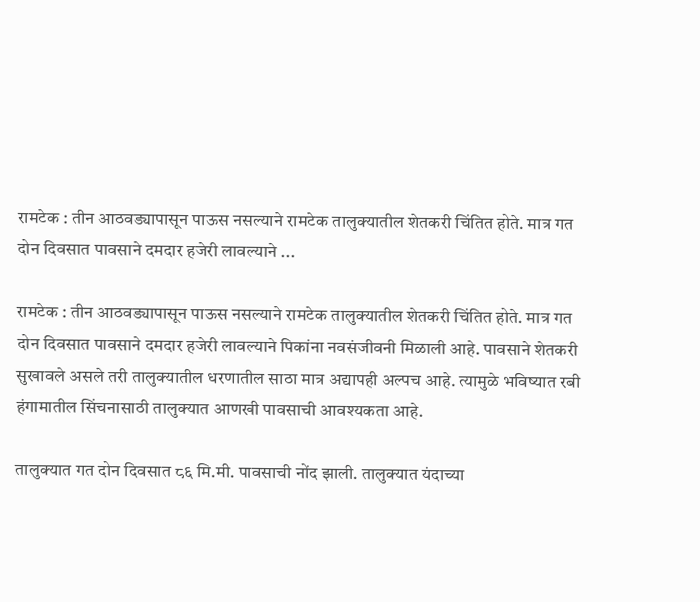रामटेक : तीन आठवड्यापासून पाऊस नसल्याने रामटेक तालुक्यातील शेतकरी चिंतित होते. मात्र गत दोन दिवसात पावसाने दमदार हजेरी लावल्याने ...

रामटेक : तीन आठवड्यापासून पाऊस नसल्याने रामटेक तालुक्यातील शेतकरी चिंतित होते. मात्र गत दोन दिवसात पावसाने दमदार हजेरी लावल्याने पिकांना नवसंजीवनी मिळाली आहे. पावसाने शेतकरी सुखावले असले तरी तालुक्यातील धरणातील साठा मात्र अद्यापही अल्पच आहे. त्यामुळे भविष्यात रबी हंगामातील सिंचनासाठी तालुक्यात आणखी पावसाची आवश्यकता आहे.

तालुक्यात गत दोन दिवसात ८६ मि.मी. पावसाची नोंद झाली. तालुक्यात यंदाच्या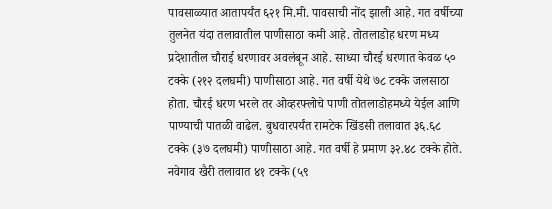पावसाळ्यात आतापर्यंत ६२१ मि.मी. पावसाची नोंद झाली आहे. गत वर्षीच्या तुलनेत यंदा तलावातील पाणीसाठा कमी आहे. तोतलाडोह धरण मध्य प्रदेशातील चौराई धरणावर अवलंबून आहे. साध्या चौरई धरणात केवळ ५० टक्के (२१२ दलघमी) पाणीसाठा आहे. गत वर्षी येथे ७८ टक्के जलसाठा होता. चौरई धरण भरले तर ओव्हरफ्लोचे पाणी तोतलाडोहमध्ये येईल आणि पाण्याची पातळी वाढेल. बुधवारपर्यंत रामटेक खिंडसी तलावात ३६.६८ टक्के (३७ दलघमी) पाणीसाठा आहे. गत वर्षी हे प्रमाण ३२.४८ टक्के होते. नवेगाव खैरी तलावात ४१ टक्के (५९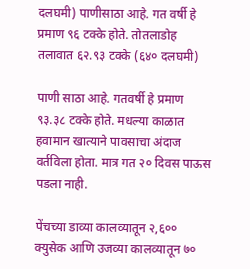दलघमी) पाणीसाठा आहे. गत वर्षी हे प्रमाण ९६ टक्के होते. तोतलाडोह तलावात ६२.९३ टक्के (६४० दलघमी)

पाणी साठा आहे. गतवर्षी हे प्रमाण ९३.३८ टक्के होते. मधल्या काळात हवामान खात्याने पावसाचा अंदाज वर्तविला होता. मात्र गत २० दिवस पाऊस पडला नाही.

पेंचच्या डाव्या कालव्यातून २,६०० क्युसेक आणि उजव्या कालव्यातून ७०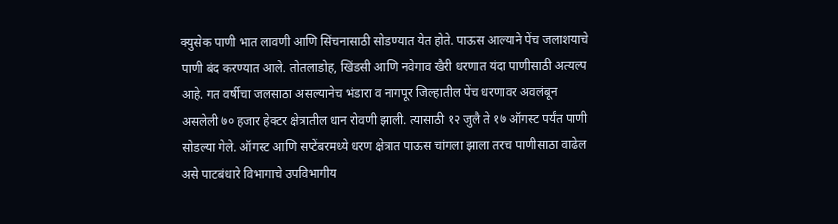क्युसेक पाणी भात लावणी आणि सिंचनासाठी सोडण्यात येत होते. पाऊस आल्याने पेंच जलाशयाचे पाणी बंद करण्यात आले. तोतलाडोह, खिंडसी आणि नवेगाव खैरी धरणात यंदा पाणीसाठी अत्यल्प आहे. गत वर्षीचा जलसाठा असल्यानेच भंडारा व नागपूर जिल्हातील पेंच धरणावर अवलंबून असलेली ७० हजार हेक्टर क्षेत्रातील धान रोवणी झाली. त्यासाठी १२ जुलै ते १७ ऑगस्ट पर्यंत पाणी सोडल्या गेले. ऑगस्ट आणि सप्टेंबरमध्ये धरण क्षेत्रात पाऊस चांगला झाला तरच पाणीसाठा वाढेल असे पाटबंधारे विभागाचे उपविभागीय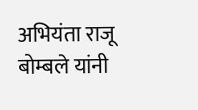अभियंता राजू बोम्बले यांनी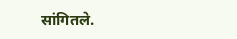सांगितले.